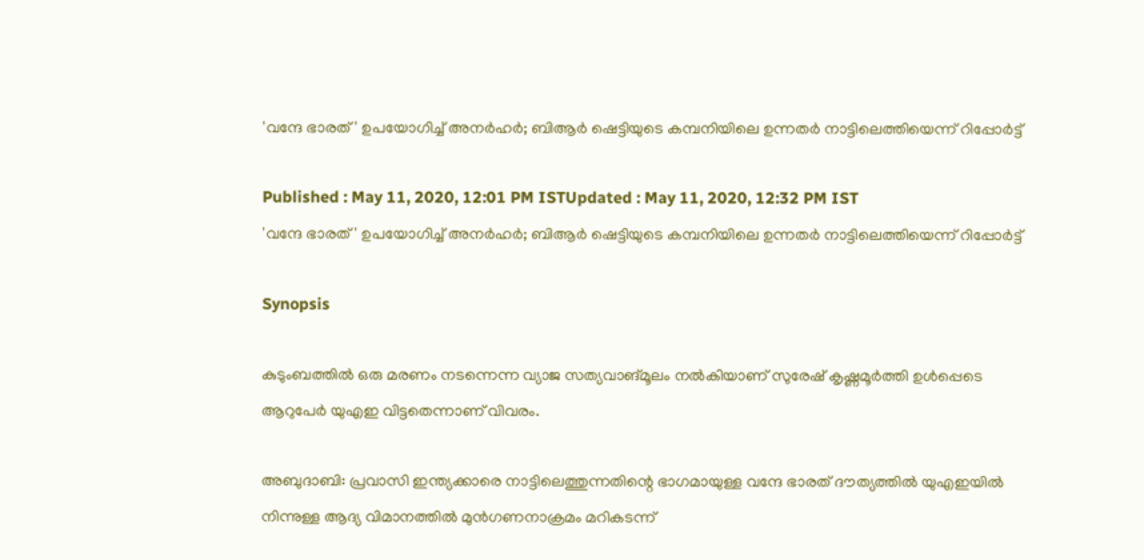'വന്ദേ ഭാരത്' ഉപയോഗിച്ച് അനര്‍ഹര്‍; ബിആര്‍ ഷെട്ടിയുടെ കമ്പനിയിലെ ഉന്നതര്‍ നാട്ടിലെത്തിയെന്ന് റിപ്പോര്‍ട്ട്

Published : May 11, 2020, 12:01 PM ISTUpdated : May 11, 2020, 12:32 PM IST
'വന്ദേ ഭാരത്' ഉപയോഗിച്ച് അനര്‍ഹര്‍; ബിആര്‍ ഷെട്ടിയുടെ കമ്പനിയിലെ ഉന്നതര്‍ നാട്ടിലെത്തിയെന്ന് റിപ്പോര്‍ട്ട്

Synopsis

കുടുംബത്തില്‍ ഒരു മരണം നടന്നെന്ന വ്യാജ സത്യവാങ്മൂലം നല്‍കിയാണ് സുരേഷ് കൃഷ്ണമൂര്‍ത്തി ഉള്‍പ്പെടെ ആറുപേര്‍ യുഎഇ വിട്ടതെന്നാണ് വിവരം.

അബുദാബി: പ്രവാസി ഇന്ത്യക്കാരെ നാട്ടിലെത്തുന്നതിന്റെ ഭാഗമായുള്ള വന്ദേ ഭാരത് ദൗത്യത്തില്‍ യുഎഇയില്‍ നിന്നുള്ള ആദ്യ വിമാനത്തില്‍ മുന്‍ഗണനാക്രമം മറികടന്ന്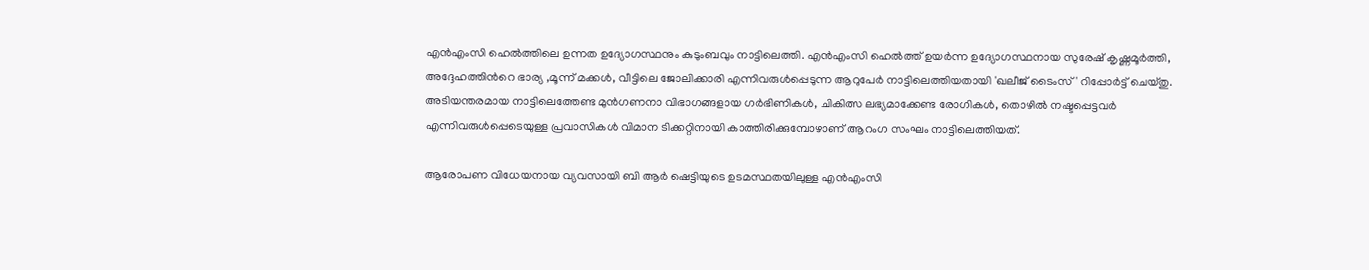എന്‍എംസി ഹെല്‍ത്തിലെ ഉന്നത ഉദ്യോഗസ്ഥനും കുടുംബവും നാട്ടിലെത്തി. എന്‍എംസി ഹെല്‍ത്ത് ഉയര്‍ന്ന ഉദ്യോഗസ്ഥനായ സുരേഷ് കൃഷ്ണമൂര്‍ത്തി, അദ്ദേഹത്തിന്‍റെ ഭാര്യ ,മൂന്ന് മക്കള്‍, വീട്ടിലെ ജോലിക്കാരി എന്നിവരുള്‍പ്പെടുന്ന ആറുപേര്‍ നാട്ടിലെത്തിയതായി 'ഖലീജ് ടൈംസ്' റിപ്പോര്‍ട്ട് ചെയ്തു. അടിയന്തരമായ നാട്ടിലെത്തേണ്ട മുന്‍ഗണനാ വിഭാഗങ്ങളായ ഗര്‍ഭിണികള്‍, ചികിത്സ ലഭ്യമാക്കേണ്ട രോഗികള്‍, തൊഴില്‍ നഷ്ടപ്പെട്ടവര്‍ എന്നിവരുള്‍പ്പെടെയുള്ള പ്രവാസികള്‍ വിമാന ടിക്കറ്റിനായി കാത്തിരിക്കുമ്പോഴാണ് ആറംഗ സംഘം നാട്ടിലെത്തിയത്.

ആരോപണ വിധേയനായ വ്യവസായി ബി ആര്‍ ഷെട്ടിയുടെ ഉടമസ്ഥതയിലുള്ള എന്‍എംസി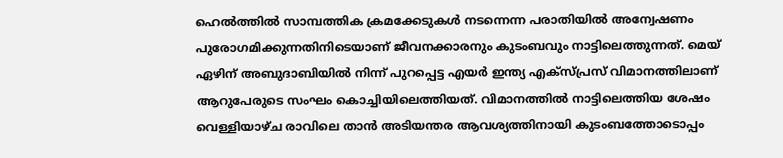ഹെല്‍ത്തില്‍ സാമ്പത്തിക ക്രമക്കേടുകള്‍ നടന്നെന്ന പരാതിയില്‍ അന്വേഷണം പുരോഗമിക്കുന്നതിനിടെയാണ് ജീവനക്കാരനും കുടംബവും നാട്ടിലെത്തുന്നത്. മെയ് ഏഴിന് അബുദാബിയില്‍ നിന്ന് പുറപ്പെട്ട എയര്‍ ഇന്ത്യ എക്‌സ്പ്രസ് വിമാനത്തിലാണ് ആറുപേരുടെ സംഘം കൊച്ചിയിലെത്തിയത്. വിമാനത്തില്‍ നാട്ടിലെത്തിയ ശേഷം വെള്ളിയാഴ്ച രാവിലെ താന്‍ അടിയന്തര ആവശ്യത്തിനായി കുടംബത്തോടൊപ്പം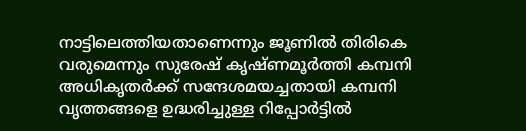നാട്ടിലെത്തിയതാണെന്നും ജൂണില്‍ തിരികെ വരുമെന്നും സുരേഷ് കൃഷ്ണമൂര്‍ത്തി കമ്പനി അധികൃതര്‍ക്ക് സന്ദേശമയച്ചതായി കമ്പനി വൃത്തങ്ങളെ ഉദ്ധരിച്ചുള്ള റിപ്പോര്‍ട്ടില്‍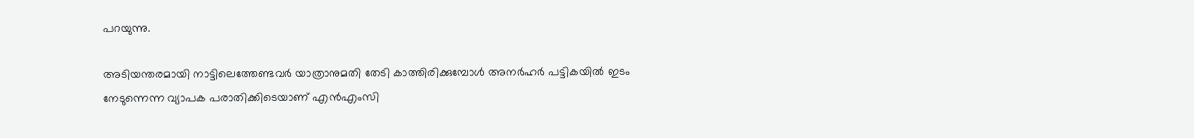പറയുന്നു.

അടിയന്തരമായി നാട്ടിലെത്തേണ്ടവര്‍ യാത്രാനുമതി തേടി കാത്തിരിക്കുമ്പോള്‍ അനര്‍ഹര്‍ പട്ടികയില്‍ ഇടം നേടുന്നെന്ന വ്യാപക പരാതിക്കിടെയാണ് എന്‍എംസി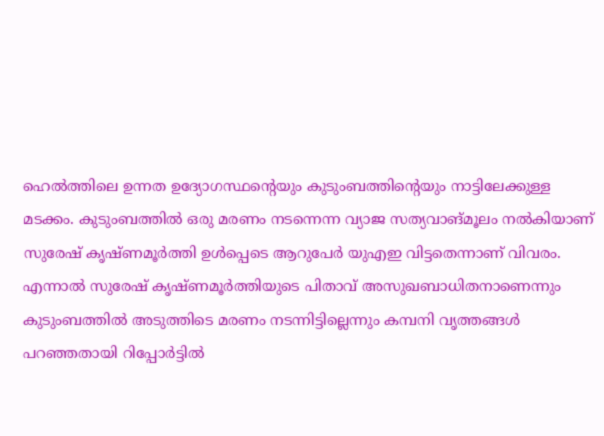ഹെല്‍ത്തിലെ ഉന്നത ഉദ്യോഗസ്ഥന്റെയും കുടുംബത്തിന്റെയും നാട്ടിലേക്കുള്ള മടക്കം. കുടുംബത്തില്‍ ഒരു മരണം നടന്നെന്ന വ്യാജ സത്യവാങ്മൂലം നല്‍കിയാണ് സുരേഷ് കൃഷ്ണമൂര്‍ത്തി ഉള്‍പ്പെടെ ആറുപേര്‍ യുഎഇ വിട്ടതെന്നാണ് വിവരം. എന്നാല്‍ സുരേഷ് കൃഷ്ണമൂര്‍ത്തിയുടെ പിതാവ് അസുഖബാധിതനാണെന്നും കുടുംബത്തില്‍ അടുത്തിടെ മരണം നടന്നിട്ടില്ലെന്നും കമ്പനി വൃത്തങ്ങള്‍ പറഞ്ഞതായി റിപ്പോര്‍ട്ടില്‍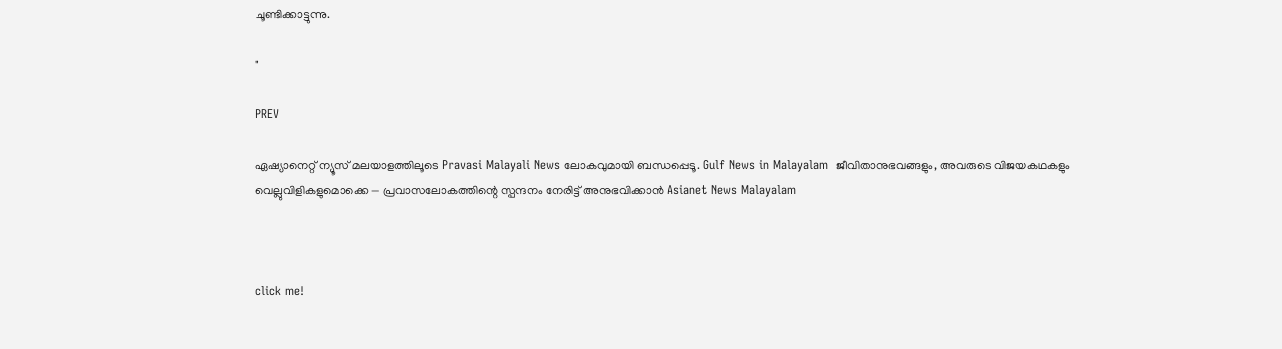ചൂണ്ടിക്കാട്ടുന്നു.

"

PREV

ഏഷ്യാനെറ്റ് ന്യൂസ് മലയാളത്തിലൂടെ Pravasi Malayali News ലോകവുമായി ബന്ധപ്പെടൂ. Gulf News in Malayalam  ജീവിതാനുഭവങ്ങളും, അവരുടെ വിജയകഥകളും വെല്ലുവിളികളുമൊക്കെ — പ്രവാസലോകത്തിന്റെ സ്പന്ദനം നേരിട്ട് അനുഭവിക്കാൻ Asianet News Malayalam



click me!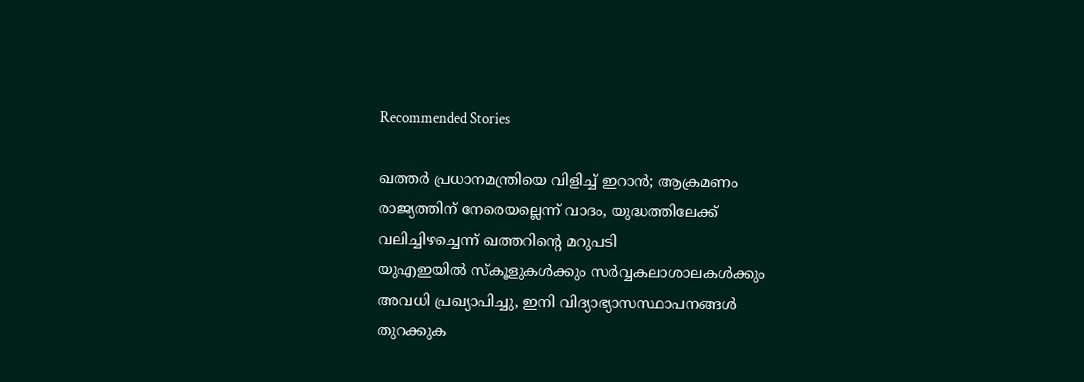Recommended Stories

ഖത്തർ പ്രധാനമന്ത്രിയെ വിളിച്ച് ഇറാൻ; ആക്രമണം രാജ്യത്തിന് നേരെയല്ലെന്ന് വാദം, യുദ്ധത്തിലേക്ക് വലിച്ചിഴച്ചെന്ന് ഖത്തറിൻ്റെ മറുപടി
യുഎഇയിൽ സ്കൂളുകൾക്കും സർവ്വകലാശാലകൾക്കും അവധി പ്രഖ്യാപിച്ചു, ഇനി വിദ്യാഭ്യാസസ്ഥാപനങ്ങൾ തുറക്കുക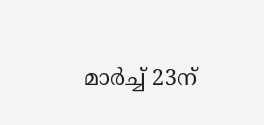മാർച്ച് 23ന്